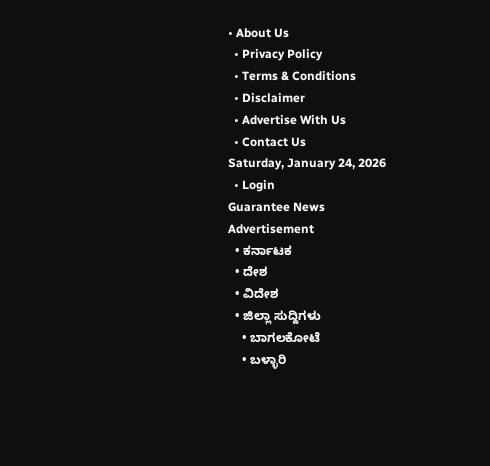• About Us
  • Privacy Policy
  • Terms & Conditions
  • Disclaimer
  • Advertise With Us
  • Contact Us
Saturday, January 24, 2026
  • Login
Guarantee News
Advertisement
  • ಕರ್ನಾಟಕ
  • ದೇಶ
  • ವಿದೇಶ
  • ಜಿಲ್ಲಾ ಸುದ್ದಿಗಳು
    • ಬಾಗಲಕೋಟೆ
    • ಬಳ್ಳಾರಿ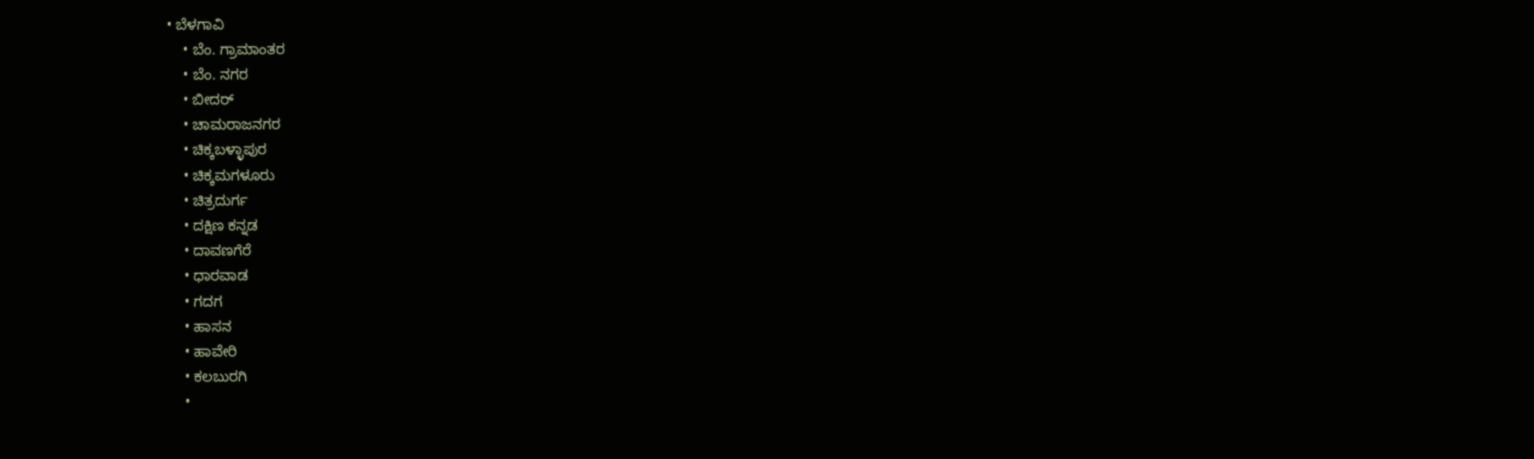• ಬೆಳಗಾವಿ
    • ಬೆಂ. ಗ್ರಾಮಾಂತರ
    • ಬೆಂ. ನಗರ
    • ಬೀದರ್
    • ಚಾಮರಾಜನಗರ
    • ಚಿಕ್ಕಬಳ್ಳಾಪುರ
    • ಚಿಕ್ಕಮಗಳೂರು
    • ಚಿತ್ರದುರ್ಗ
    • ದಕ್ಷಿಣ ಕನ್ನಡ
    • ದಾವಣಗೆರೆ
    • ಧಾರವಾಡ
    • ಗದಗ
    • ಹಾಸನ
    • ಹಾವೇರಿ
    • ಕಲಬುರಗಿ
    •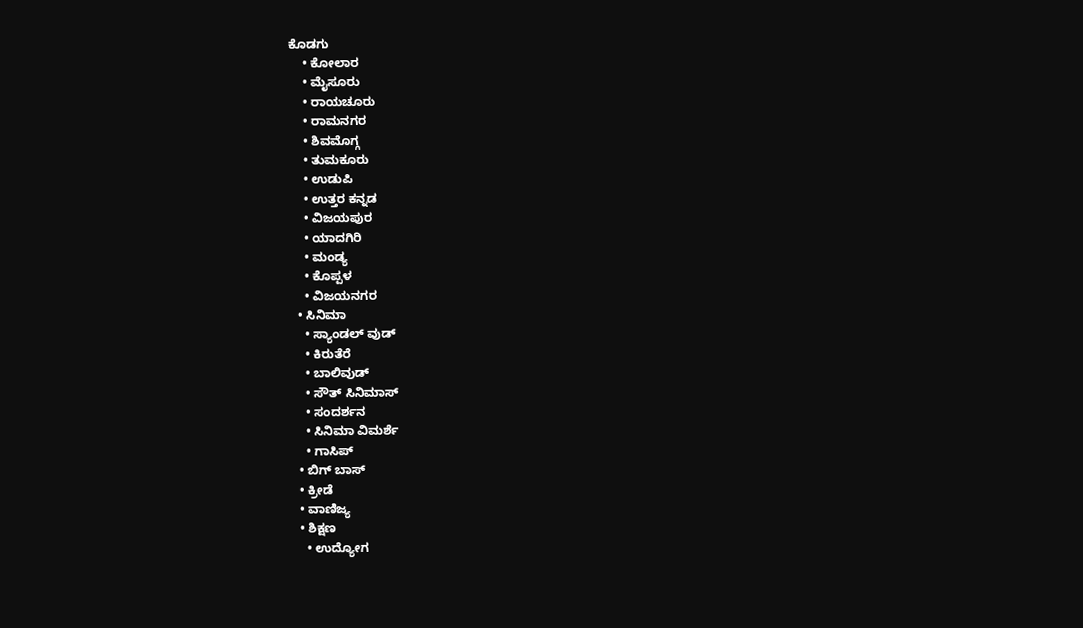ಕೊಡಗು
    • ಕೋಲಾರ
    • ಮೈಸೂರು
    • ರಾಯಚೂರು
    • ರಾಮನಗರ
    • ಶಿವಮೊಗ್ಗ
    • ತುಮಕೂರು
    • ಉಡುಪಿ
    • ಉತ್ತರ ಕನ್ನಡ
    • ವಿಜಯಪುರ
    • ಯಾದಗಿರಿ
    • ಮಂಡ್ಯ
    • ಕೊಪ್ಪಳ
    • ವಿಜಯನಗರ
  • ಸಿನಿಮಾ
    • ಸ್ಯಾಂಡಲ್ ವುಡ್
    • ಕಿರುತೆರೆ
    • ಬಾಲಿವುಡ್
    • ಸೌತ್ ಸಿನಿಮಾಸ್
    • ಸಂದರ್ಶನ
    • ಸಿನಿಮಾ ವಿಮರ್ಶೆ
    • ಗಾಸಿಪ್
  • ಬಿಗ್ ಬಾಸ್
  • ಕ್ರೀಡೆ
  • ವಾಣಿಜ್ಯ
  • ಶಿಕ್ಷಣ
    • ಉದ್ಯೋಗ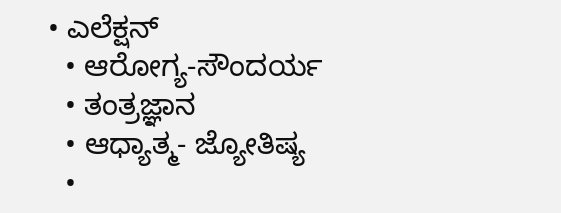• ಎಲೆಕ್ಷನ್
  • ಆರೋಗ್ಯ-ಸೌಂದರ್ಯ
  • ತಂತ್ರಜ್ಞಾನ
  • ಆಧ್ಯಾತ್ಮ- ಜ್ಯೋತಿಷ್ಯ
  •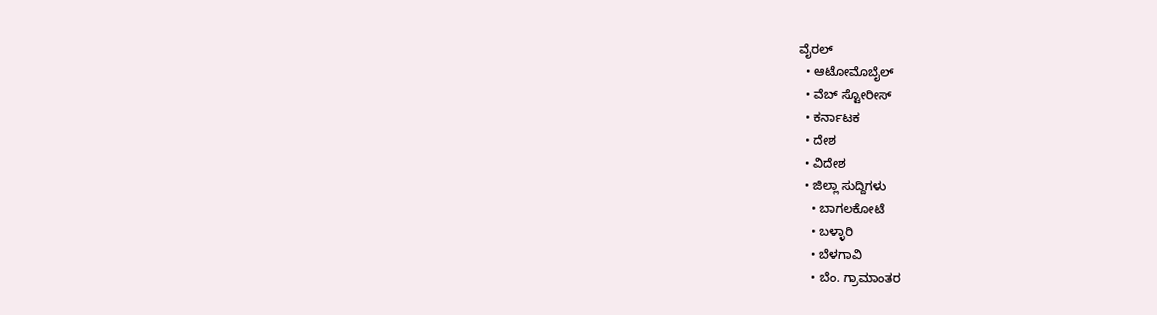ವೈರಲ್
  • ಆಟೋಮೊಬೈಲ್
  • ವೆಬ್ ಸ್ಟೋರೀಸ್
  • ಕರ್ನಾಟಕ
  • ದೇಶ
  • ವಿದೇಶ
  • ಜಿಲ್ಲಾ ಸುದ್ದಿಗಳು
    • ಬಾಗಲಕೋಟೆ
    • ಬಳ್ಳಾರಿ
    • ಬೆಳಗಾವಿ
    • ಬೆಂ. ಗ್ರಾಮಾಂತರ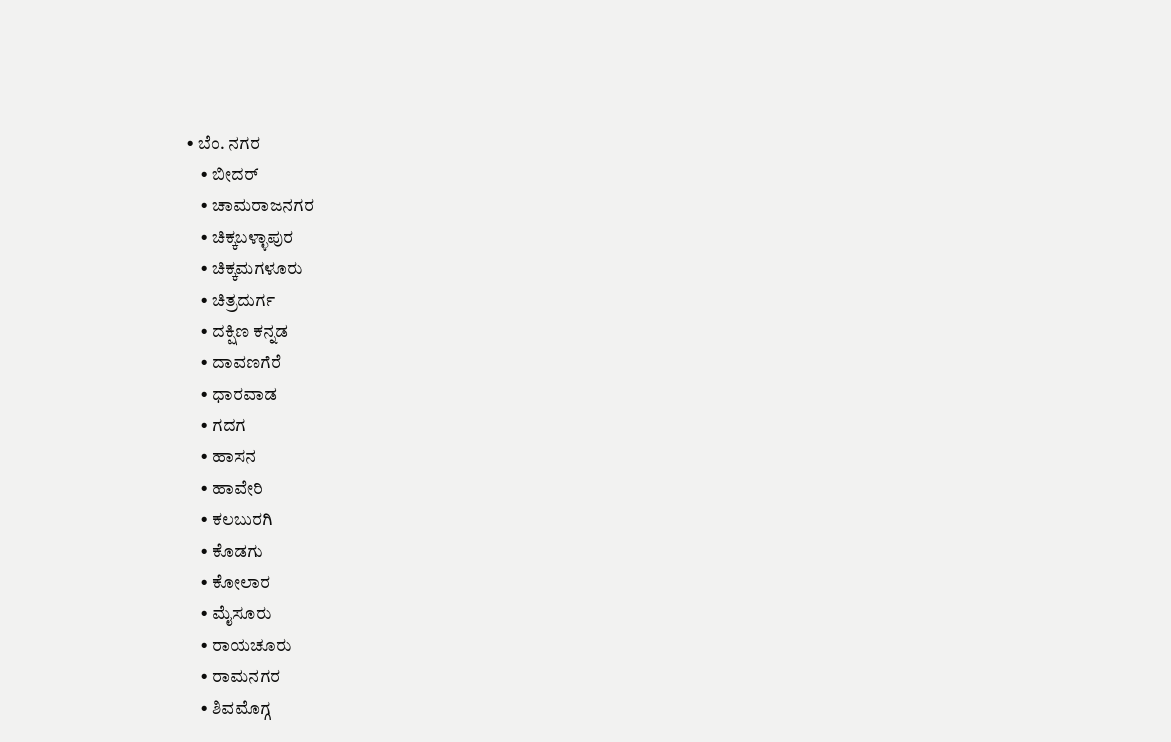• ಬೆಂ. ನಗರ
    • ಬೀದರ್
    • ಚಾಮರಾಜನಗರ
    • ಚಿಕ್ಕಬಳ್ಳಾಪುರ
    • ಚಿಕ್ಕಮಗಳೂರು
    • ಚಿತ್ರದುರ್ಗ
    • ದಕ್ಷಿಣ ಕನ್ನಡ
    • ದಾವಣಗೆರೆ
    • ಧಾರವಾಡ
    • ಗದಗ
    • ಹಾಸನ
    • ಹಾವೇರಿ
    • ಕಲಬುರಗಿ
    • ಕೊಡಗು
    • ಕೋಲಾರ
    • ಮೈಸೂರು
    • ರಾಯಚೂರು
    • ರಾಮನಗರ
    • ಶಿವಮೊಗ್ಗ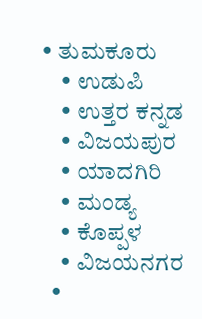• ತುಮಕೂರು
    • ಉಡುಪಿ
    • ಉತ್ತರ ಕನ್ನಡ
    • ವಿಜಯಪುರ
    • ಯಾದಗಿರಿ
    • ಮಂಡ್ಯ
    • ಕೊಪ್ಪಳ
    • ವಿಜಯನಗರ
  •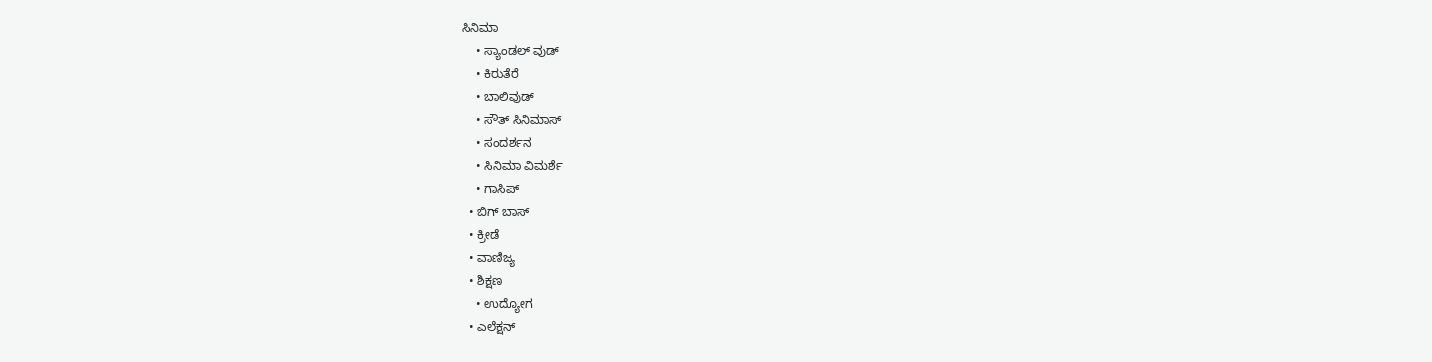ಸಿನಿಮಾ
    • ಸ್ಯಾಂಡಲ್ ವುಡ್
    • ಕಿರುತೆರೆ
    • ಬಾಲಿವುಡ್
    • ಸೌತ್ ಸಿನಿಮಾಸ್
    • ಸಂದರ್ಶನ
    • ಸಿನಿಮಾ ವಿಮರ್ಶೆ
    • ಗಾಸಿಪ್
  • ಬಿಗ್ ಬಾಸ್
  • ಕ್ರೀಡೆ
  • ವಾಣಿಜ್ಯ
  • ಶಿಕ್ಷಣ
    • ಉದ್ಯೋಗ
  • ಎಲೆಕ್ಷನ್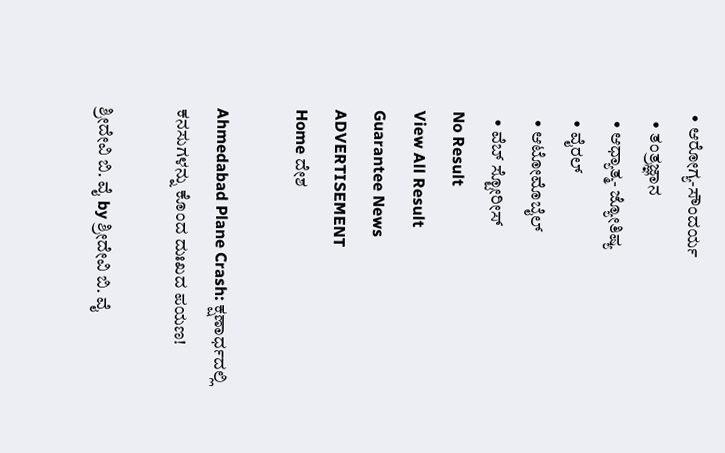• ಆರೋಗ್ಯ-ಸೌಂದರ್ಯ
  • ತಂತ್ರಜ್ಞಾನ
  • ಆಧ್ಯಾತ್ಮ- ಜ್ಯೋತಿಷ್ಯ
  • ವೈರಲ್
  • ಆಟೋಮೊಬೈಲ್
  • ವೆಬ್ ಸ್ಟೋರೀಸ್
No Result
View All Result
Guarantee News
ADVERTISEMENT
Home ದೇಶ

Ahmedabad Plane Crash: ಕ್ಷಣಾರ್ಧದಲ್ಲಿ ಕನಸುಗಳನ್ನು ಕೊಂದ ದುಃಖದ ಪಯಣ!

ಶ್ರೀದೇವಿ ಬಿ. ವೈ by ಶ್ರೀದೇವಿ ಬಿ. ವೈ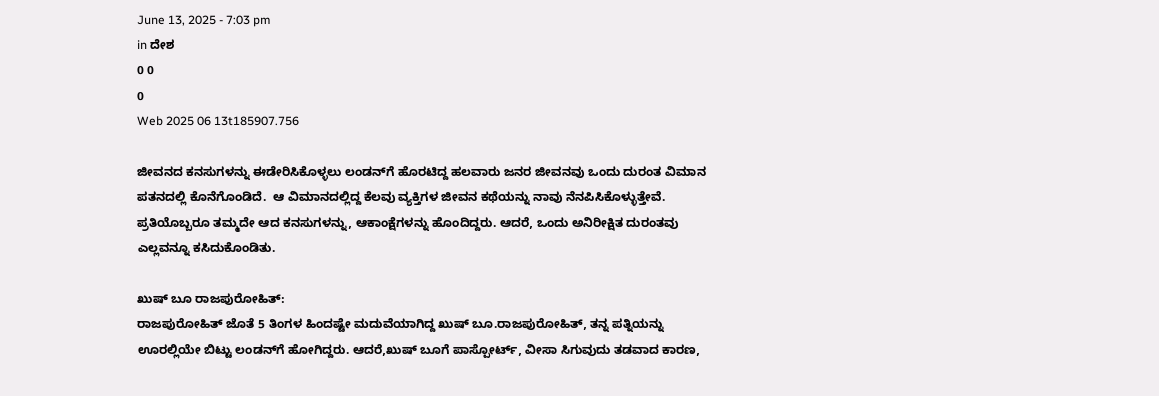June 13, 2025 - 7:03 pm
in ದೇಶ
0 0
0
Web 2025 06 13t185907.756

ಜೀವನದ ಕನಸುಗಳನ್ನು ಈಡೇರಿಸಿಕೊಳ್ಳಲು ಲಂಡನ್‌ಗೆ ಹೊರಟಿದ್ದ ಹಲವಾರು ಜನರ ಜೀವನವು ಒಂದು ದುರಂತ ವಿಮಾನ ಪತನದಲ್ಲಿ ಕೊನೆಗೊಂಡಿದೆ.  ಆ ವಿಮಾನದಲ್ಲಿದ್ದ ಕೆಲವು ವ್ಯಕ್ತಿಗಳ ಜೀವನ ಕಥೆಯನ್ನು ನಾವು ನೆನಪಿಸಿಕೊಳ್ಳುತ್ತೇವೆ. ಪ್ರತಿಯೊಬ್ಬರೂ ತಮ್ಮದೇ ಆದ ಕನಸುಗಳನ್ನು, ಆಕಾಂಕ್ಷೆಗಳನ್ನು ಹೊಂದಿದ್ದರು. ಆದರೆ, ಒಂದು ಅನಿರೀಕ್ಷಿತ ದುರಂತವು ಎಲ್ಲವನ್ನೂ ಕಸಿದುಕೊಂಡಿತು.

ಖುಷ್ ಬೂ ರಾಜಪುರೋಹಿತ್:
ರಾಜಪುರೋಹಿತ್ ಜೊತೆ 5 ತಿಂಗಳ ಹಿಂದಷ್ಟೇ ಮದುವೆಯಾಗಿದ್ದ ಖುಷ್ ಬೂ.ರಾಜಪುರೋಹಿತ್, ತನ್ನ ಪತ್ನಿಯನ್ನು ಊರಲ್ಲಿಯೇ ಬಿಟ್ಟು ಲಂಡನ್‌‌‌‌ಗೆ ಹೋಗಿದ್ದರು. ಆದರೆ,ಖುಷ್ ಬೂಗೆ ಪಾಸ್ಪೋರ್ಟ್, ವೀಸಾ ಸಿಗುವುದು ತಡವಾದ ಕಾರಣ,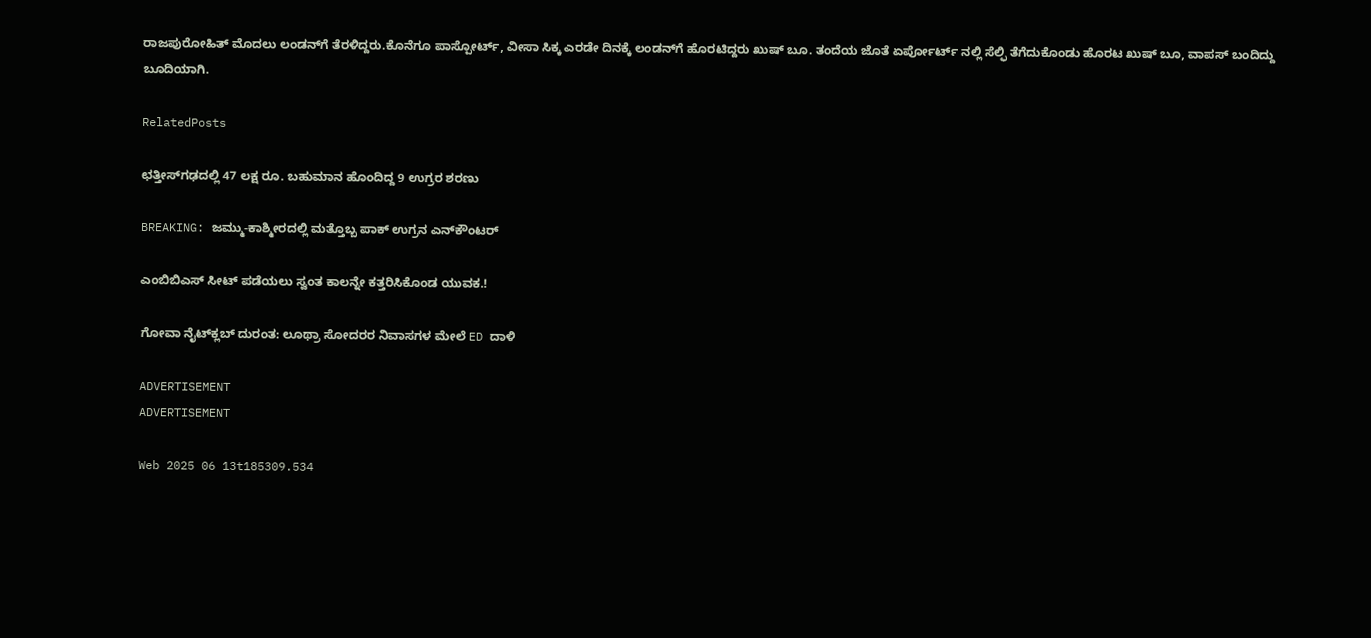ರಾಜಪುರೋಹಿತ್ ಮೊದಲು ಲಂಡನ್‌ಗೆ ತೆರಳಿದ್ದರು.ಕೊನೆಗೂ ಪಾಸ್ಪೋರ್ಟ್, ವೀಸಾ ಸಿಕ್ಕ ಎರಡೇ ದಿನಕ್ಕೆ ಲಂಡನ್‌‌‌‌ಗೆ ಹೊರಟಿದ್ದರು ಖುಷ್ ಬೂ. ತಂದೆಯ ಜೊತೆ ಏರ್ಪೋರ್ಟ್ ನಲ್ಲಿ ಸೆಲ್ಫಿ ತೆಗೆದುಕೊಂಡು ಹೊರಟ ಖುಷ್ ಬೂ, ವಾಪಸ್ ಬಂದಿದ್ದು ಬೂದಿಯಾಗಿ.

RelatedPosts

ಛತ್ತೀಸ್‌ಗಢದಲ್ಲಿ 47 ಲಕ್ಷ ರೂ. ಬಹುಮಾನ ಹೊಂದಿದ್ದ 9 ಉಗ್ರರ ಶರಣು

BREAKING: ಜಮ್ಮು-ಕಾಶ್ಮೀರದಲ್ಲಿ ಮತ್ತೊಬ್ಬ ಪಾಕ್ ಉಗ್ರನ ಎನ್‌ಕೌಂಟರ್

ಎಂಬಿಬಿಎಸ್ ಸೀಟ್ ಪಡೆಯಲು ಸ್ವಂತ ಕಾಲನ್ನೇ ಕತ್ತರಿಸಿಕೊಂಡ ಯುವಕ.!

ಗೋವಾ ನೈಟ್‌ಕ್ಲಬ್ ದುರಂತ: ಲೂಥ್ರಾ ಸೋದರರ ನಿವಾಸಗಳ ಮೇಲೆ ED ದಾಳಿ

ADVERTISEMENT
ADVERTISEMENT

Web 2025 06 13t185309.534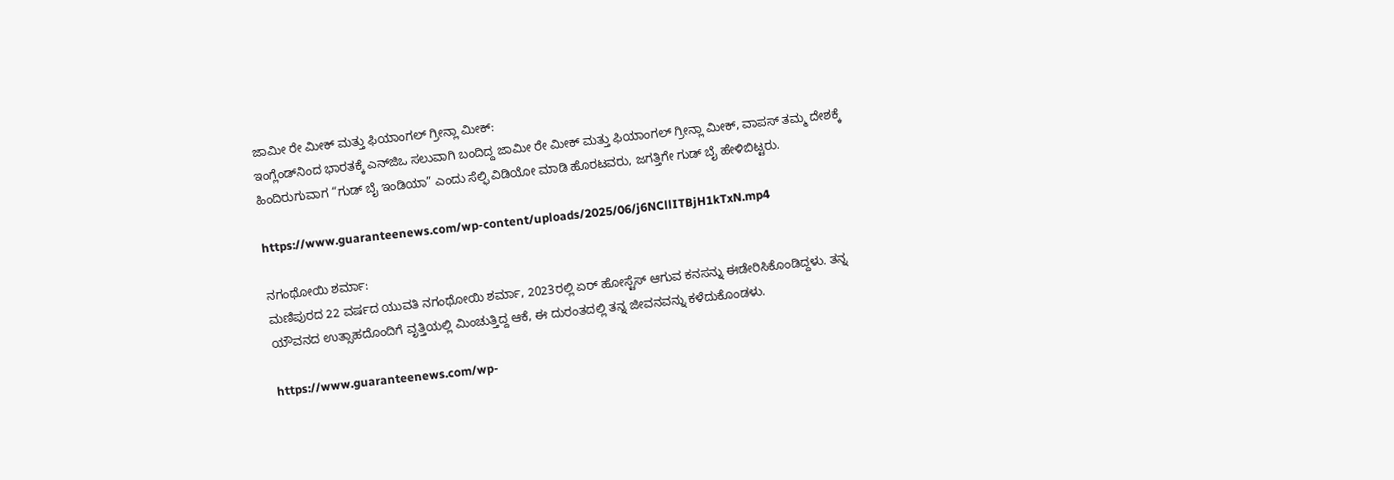ಜಾಮೀ ರೇ ಮೀಕ್ ಮತ್ತು ಫಿಯಾಂಗಲ್ ಗ್ರೀನ್ಲಾ ಮೀಕ್:
ಇಂಗ್ಲೆಂಡ್‌ನಿಂದ ಭಾರತಕ್ಕೆ ಎನ್‌ಜಿಒ ಸಲುವಾಗಿ ಬಂದಿದ್ದ ಜಾಮೀ ರೇ ಮೀಕ್ ಮತ್ತು ಫಿಯಾಂಗಲ್ ಗ್ರೀನ್ಲಾ ಮೀಕ್, ವಾಪಸ್ ತಮ್ಮ ದೇಶಕ್ಕೆ ಹಿಂದಿರುಗುವಾಗ “ಗುಡ್ ಬೈ ಇಂಡಿಯಾ” ಎಂದು ಸೆಲ್ಫಿ ವಿಡಿಯೋ ಮಾಡಿ ಹೊರಟವರು, ಜಗತ್ತಿಗೇ ಗುಡ್ ಬೈ ಹೇಳಿಬಿಟ್ಟರು.

https://www.guaranteenews.com/wp-content/uploads/2025/06/j6NCllITBjH1kTxN.mp4

ನಗಂಥೋಯಿ ಶರ್ಮಾ:
ಮಣಿಪುರದ 22 ವರ್ಷದ ಯುವತಿ ನಗಂಥೋಯಿ ಶರ್ಮಾ, 2023ರಲ್ಲಿ ಏರ್ ಹೋಸ್ಟೆಸ್ ಆಗುವ ಕನಸನ್ನು ಈಡೇರಿಸಿಕೊಂಡಿದ್ದಳು. ತನ್ನ ಯೌವನದ ಉತ್ಸಾಹದೊಂದಿಗೆ ವೃತ್ತಿಯಲ್ಲಿ ಮಿಂಚುತ್ತಿದ್ದ ಆಕೆ, ಈ ದುರಂತದಲ್ಲಿ ತನ್ನ ಜೀವನವನ್ನು ಕಳೆದುಕೊಂಡಳು.

https://www.guaranteenews.com/wp-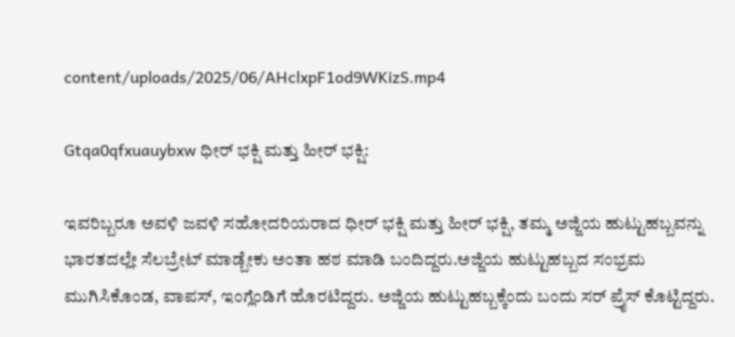content/uploads/2025/06/AHclxpF1od9WKizS.mp4

Gtqa0qfxuauybxw ಧೀರ್ ಭಕ್ಷಿ ಮತ್ತು ಹೀರ್ ಭಕ್ಷಿ:

ಇವರಿಬ್ಬರೂ ಅವಳಿ ಜವಳಿ ಸಹೋದರಿಯರಾದ ಧೀರ್ ಭಕ್ಷಿ ಮತ್ತು ಹೀರ್ ಭಕ್ಷಿ, ತಮ್ಮ ಅಜ್ಜಿಯ ಹುಟ್ಟುಹಬ್ಬವನ್ನು ಭಾರತದಲ್ಲೇ ಸೆಲಬ್ರೇಟ್ ಮಾಡ್ಬೇಕು ಅಂತಾ ಹಠ ಮಾಡಿ ಬಂದಿದ್ದರು.ಅಜ್ಜಿಯ ಹುಟ್ಟುಹಬ್ಬದ ಸಂಭ್ರಮ ಮುಗಿಸಿಕೊಂಡ, ವಾಪಸ್, ಇಂಗ್ಲೆಂಡಿಗೆ ಹೊರಟಿದ್ದರು. ಅಜ್ಜಿಯ ಹುಟ್ಟುಹಬ್ಬಕ್ಕೆಂದು ಬಂದು ಸರ್ ಪ್ರೈಸ್ ಕೊಟ್ಟಿದ್ದರು.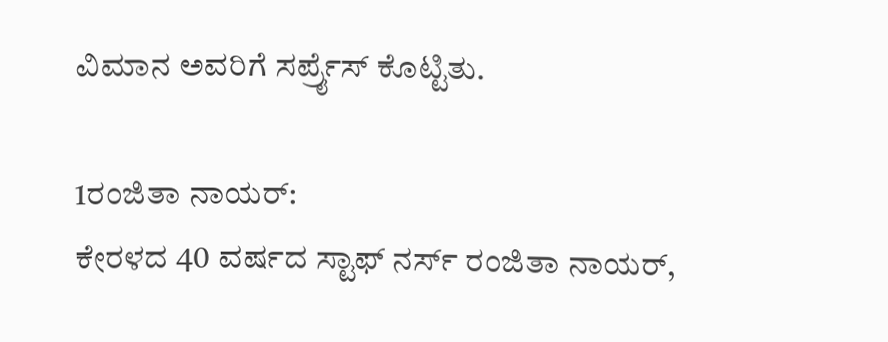ವಿಮಾನ ಅವರಿಗೆ ಸರ್ಪ್ರೈಸ್ ಕೊಟ್ಟಿತು.

1ರಂಜಿತಾ ನಾಯರ್:
ಕೇರಳದ 40 ವರ್ಷದ ಸ್ಟಾಫ್ ನರ್ಸ್ ರಂಜಿತಾ ನಾಯರ್,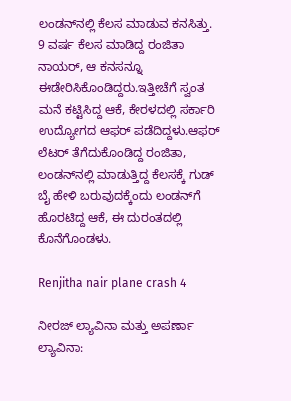ಲಂಡನ್‌ನಲ್ಲಿ ಕೆಲಸ ಮಾಡುವ ಕನಸಿತ್ತು. 9 ವರ್ಷ ಕೆಲಸ ಮಾಡಿದ್ದ ರಂಜಿತಾ ನಾಯರ್, ಆ ಕನಸನ್ನೂ ಈಡೇರಿಸಿಕೊಂಡಿದ್ದರು.ಇತ್ತೀಚೆಗೆ ಸ್ವಂತ ಮನೆ ಕಟ್ಟಿಸಿದ್ದ ಆಕೆ, ಕೇರಳದಲ್ಲಿ ಸರ್ಕಾರಿ ಉದ್ಯೋಗದ ಆಫರ್ ಪಡೆದಿದ್ದಳು.ಆಫರ್ ಲೆಟರ್ ತೆಗೆದುಕೊಂಡಿದ್ದ ರಂಜಿತಾ, ಲಂಡನ್‌‌‌ನಲ್ಲಿ ಮಾಡುತ್ತಿದ್ದ ಕೆಲಸಕ್ಕೆ ಗುಡ್ ಬೈ ಹೇಳಿ ಬರುವುದಕ್ಕೆಂದು ಲಂಡನ್‌‌‌ಗೆ ಹೊರಟಿದ್ದ ಆಕೆ, ಈ ದುರಂತದಲ್ಲಿ ಕೊನೆಗೊಂಡಳು.

Renjitha nair plane crash 4

ನೀರಜ್ ಲ್ಯಾವಿನಾ ಮತ್ತು ಅಪರ್ಣಾ ಲ್ಯಾವಿನಾ: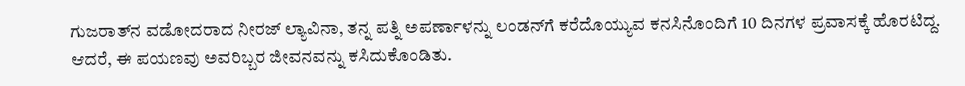ಗುಜರಾತ್‌ನ ವಡೋದರಾದ ನೀರಜ್ ಲ್ಯಾವಿನಾ, ತನ್ನ ಪತ್ನಿ ಅಪರ್ಣಾಳನ್ನು ಲಂಡನ್‌ಗೆ ಕರೆದೊಯ್ಯುವ ಕನಸಿನೊಂದಿಗೆ 10 ದಿನಗಳ ಪ್ರವಾಸಕ್ಕೆ ಹೊರಟಿದ್ದ. ಆದರೆ, ಈ ಪಯಣವು ಅವರಿಬ್ಬರ ಜೀವನವನ್ನು ಕಸಿದುಕೊಂಡಿತು.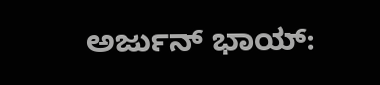ಅರ್ಜುನ್ ಭಾಯ್: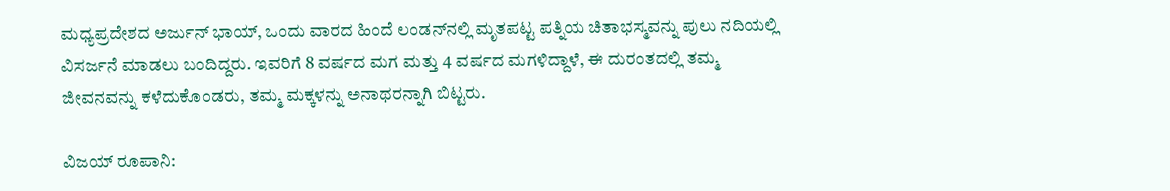ಮಧ್ಯಪ್ರದೇಶದ ಅರ್ಜುನ್ ಭಾಯ್, ಒಂದು ವಾರದ ಹಿಂದೆ ಲಂಡನ್‌ನಲ್ಲಿ ಮೃತಪಟ್ಟ ಪತ್ನಿಯ ಚಿತಾಭಸ್ಮವನ್ನು ಪುಲು ನದಿಯಲ್ಲಿ ವಿಸರ್ಜನೆ ಮಾಡಲು ಬಂದಿದ್ದರು. ಇವರಿಗೆ 8 ವರ್ಷದ ಮಗ ಮತ್ತು 4 ವರ್ಷದ ಮಗಳಿದ್ದಾಳೆ, ಈ ದುರಂತದಲ್ಲಿ ತಮ್ಮ ಜೀವನವನ್ನು ಕಳೆದುಕೊಂಡರು, ತಮ್ಮ ಮಕ್ಕಳನ್ನು ಅನಾಥರನ್ನಾಗಿ ಬಿಟ್ಟರು.

ವಿಜಯ್ ರೂಪಾನಿ: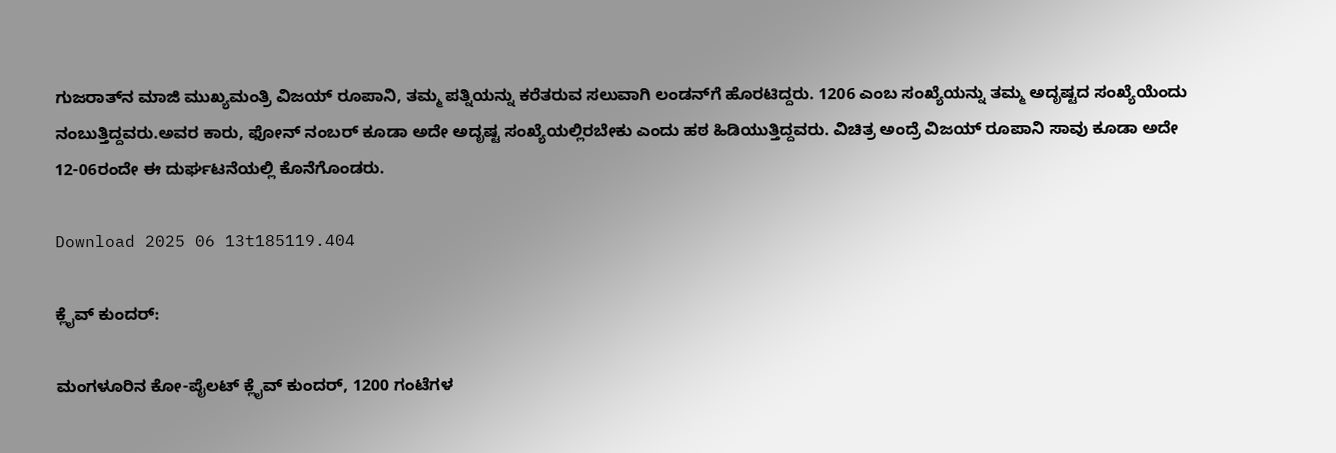ಗುಜರಾತ್‌ನ ಮಾಜಿ ಮುಖ್ಯಮಂತ್ರಿ ವಿಜಯ್ ರೂಪಾನಿ, ತಮ್ಮ ಪತ್ನಿಯನ್ನು ಕರೆತರುವ ಸಲುವಾಗಿ ಲಂಡನ್‌ಗೆ ಹೊರಟಿದ್ದರು. 1206 ಎಂಬ ಸಂಖ್ಯೆಯನ್ನು ತಮ್ಮ ಅದೃಷ್ಟದ ಸಂಖ್ಯೆಯೆಂದು ನಂಬುತ್ತಿದ್ದವರು.ಅವರ ಕಾರು, ಫೋನ್ ನಂಬರ್ ಕೂಡಾ ಅದೇ ಅದೃಷ್ಟ ಸಂಖ್ಯೆಯಲ್ಲಿರಬೇಕು ಎಂದು ಹಠ ಹಿಡಿಯುತ್ತಿದ್ದವರು. ವಿಚಿತ್ರ ಅಂದ್ರೆ ವಿಜಯ್ ರೂಪಾನಿ ಸಾವು ಕೂಡಾ ಅದೇ 12-06ರಂದೇ ಈ ದುರ್ಘಟನೆಯಲ್ಲಿ ಕೊನೆಗೊಂಡರು.

Download 2025 06 13t185119.404

ಕ್ಲೈವ್ ಕುಂದರ್:

ಮಂಗಳೂರಿನ ಕೋ-ಪೈಲಟ್ ಕ್ಲೈವ್ ಕುಂದರ್, 1200 ಗಂಟೆಗಳ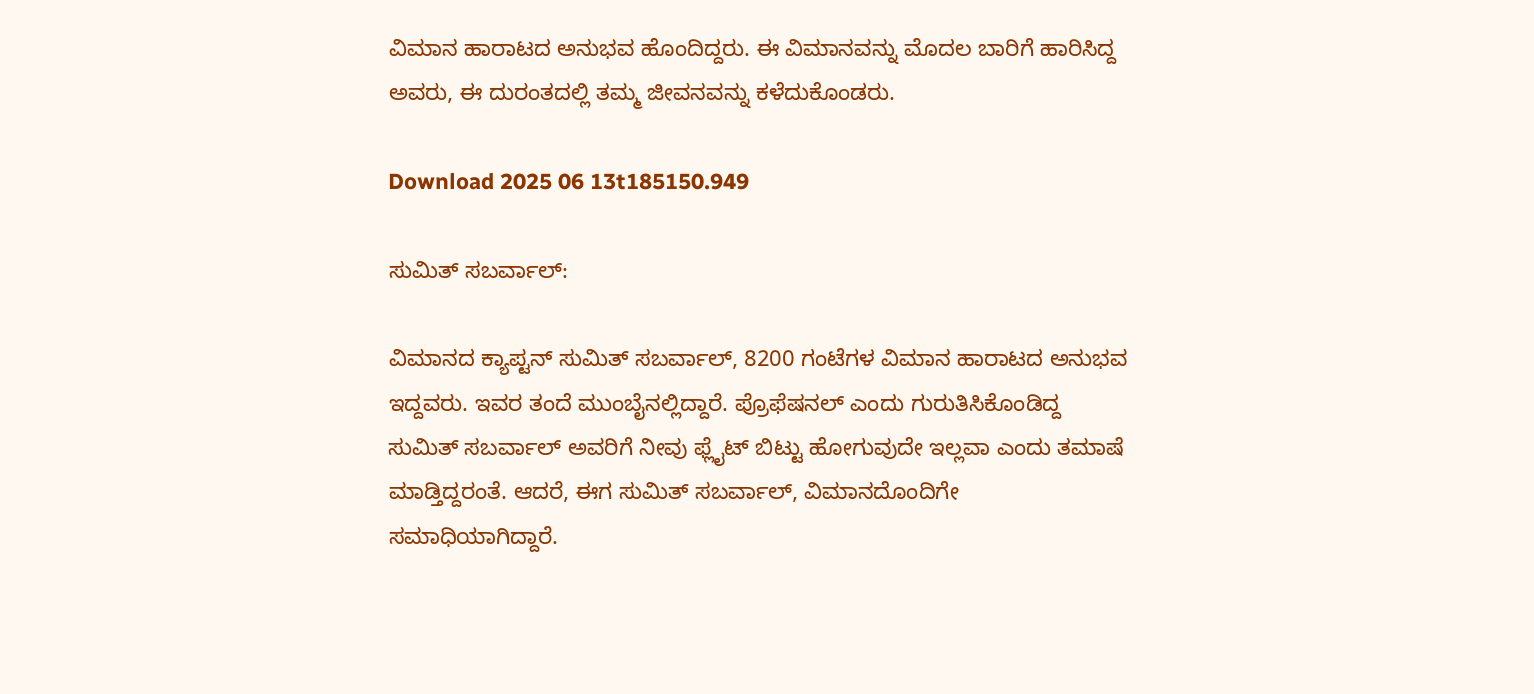ವಿಮಾನ ಹಾರಾಟದ ಅನುಭವ ಹೊಂದಿದ್ದರು. ಈ ವಿಮಾನವನ್ನು ಮೊದಲ ಬಾರಿಗೆ ಹಾರಿಸಿದ್ದ ಅವರು, ಈ ದುರಂತದಲ್ಲಿ ತಮ್ಮ ಜೀವನವನ್ನು ಕಳೆದುಕೊಂಡರು.

Download 2025 06 13t185150.949

ಸುಮಿತ್ ಸಬರ್ವಾಲ್:

ವಿಮಾನದ ಕ್ಯಾಪ್ಟನ್ ಸುಮಿತ್ ಸಬರ್ವಾಲ್, 8200 ಗಂಟೆಗಳ ವಿಮಾನ ಹಾರಾಟದ ಅನುಭವ ಇದ್ದವರು. ಇವರ ತಂದೆ ಮುಂಬೈನಲ್ಲಿದ್ದಾರೆ. ಪ್ರೊಫೆಷನಲ್ ಎಂದು ಗುರುತಿಸಿಕೊಂಡಿದ್ದ ಸುಮಿತ್ ಸಬರ್ವಾಲ್ ಅವರಿಗೆ ನೀವು ಫ್ಲೈಟ್ ಬಿಟ್ಟು ಹೋಗುವುದೇ ಇಲ್ಲವಾ ಎಂದು ತಮಾಷೆ ಮಾಡ್ತಿದ್ದರಂತೆ. ಆದರೆ, ಈಗ ಸುಮಿತ್ ಸಬರ್ವಾಲ್, ವಿಮಾನದೊಂದಿಗೇ ಸಮಾಧಿಯಾಗಿದ್ದಾರೆ.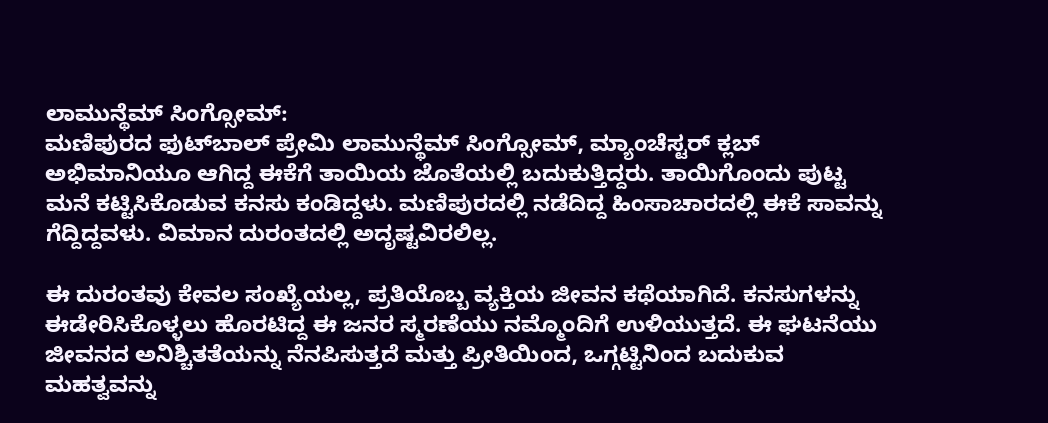ಲಾಮುನ್ಥೆಮ್ ಸಿಂಗ್ಸೋಮ್:
ಮಣಿಪುರದ ಫುಟ್‌ಬಾಲ್ ಪ್ರೇಮಿ ಲಾಮುನ್ಥೆಮ್ ಸಿಂಗ್ಸೋಮ್, ಮ್ಯಾಂಚೆಸ್ಟರ್ ಕ್ಲಬ್ ಅಭಿಮಾನಿಯೂ ಆಗಿದ್ದ ಈಕೆಗೆ ತಾಯಿಯ ಜೊತೆಯಲ್ಲಿ ಬದುಕುತ್ತಿದ್ದರು. ತಾಯಿಗೊಂದು ಪುಟ್ಟ ಮನೆ ಕಟ್ಟಿಸಿಕೊಡುವ ಕನಸು ಕಂಡಿದ್ದಳು. ಮಣಿಪುರದಲ್ಲಿ ನಡೆದಿದ್ದ ಹಿಂಸಾಚಾರದಲ್ಲಿ ಈಕೆ ಸಾವನ್ನು ಗೆದ್ದಿದ್ದವಳು. ವಿಮಾನ ದುರಂತದಲ್ಲಿ ಅದೃಷ್ಟವಿರಲಿಲ್ಲ.

ಈ ದುರಂತವು ಕೇವಲ ಸಂಖ್ಯೆಯಲ್ಲ, ಪ್ರತಿಯೊಬ್ಬ ವ್ಯಕ್ತಿಯ ಜೀವನ ಕಥೆಯಾಗಿದೆ. ಕನಸುಗಳನ್ನು ಈಡೇರಿಸಿಕೊಳ್ಳಲು ಹೊರಟಿದ್ದ ಈ ಜನರ ಸ್ಮರಣೆಯು ನಮ್ಮೊಂದಿಗೆ ಉಳಿಯುತ್ತದೆ. ಈ ಘಟನೆಯು ಜೀವನದ ಅನಿಶ್ಚಿತತೆಯನ್ನು ನೆನಪಿಸುತ್ತದೆ ಮತ್ತು ಪ್ರೀತಿಯಿಂದ, ಒಗ್ಗಟ್ಟಿನಿಂದ ಬದುಕುವ ಮಹತ್ವವನ್ನು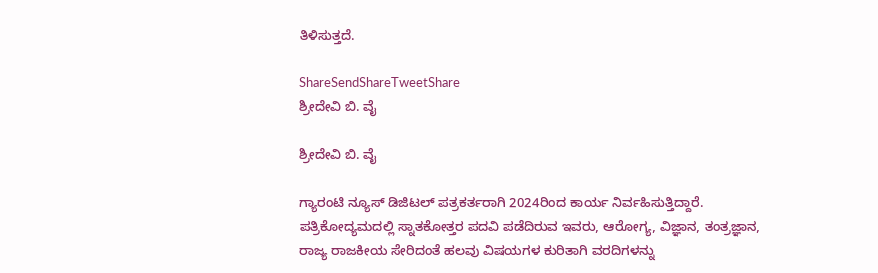ತಿಳಿಸುತ್ತದೆ.

ShareSendShareTweetShare
ಶ್ರೀದೇವಿ ಬಿ. ವೈ

ಶ್ರೀದೇವಿ ಬಿ. ವೈ

ಗ್ಯಾರಂಟಿ ನ್ಯೂಸ್ ಡಿಜಿಟಲ್ ಪತ್ರಕರ್ತರಾಗಿ 2024ರಿಂದ ಕಾರ್ಯ ನಿರ್ವಹಿಸುತ್ತಿದ್ದಾರೆ. ಪತ್ರಿಕೋದ್ಯಮದಲ್ಲಿ ಸ್ನಾತಕೋತ್ತರ ಪದವಿ ಪಡೆದಿರುವ ಇವರು, ಆರೋಗ್ಯ, ವಿಜ್ಞಾನ, ತಂತ್ರಜ್ಞಾನ, ರಾಜ್ಯ ರಾಜಕೀಯ ಸೇರಿದಂತೆ ಹಲವು ವಿಷಯಗಳ ಕುರಿತಾಗಿ ವರದಿಗಳನ್ನು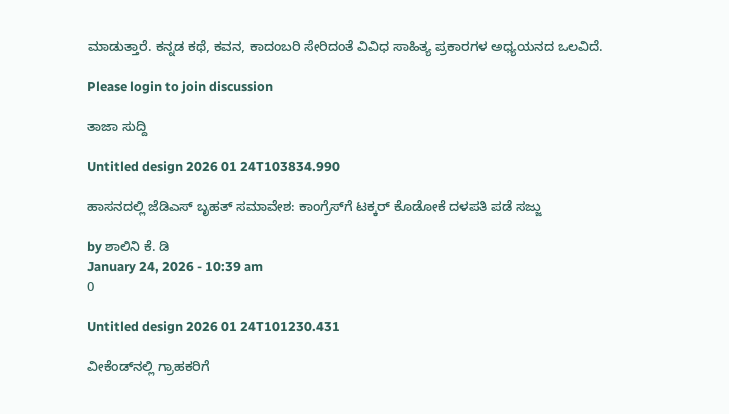ಮಾಡುತ್ತಾರೆ. ಕನ್ನಡ ಕಥೆ, ಕವನ, ಕಾದಂಬರಿ ಸೇರಿದಂತೆ ವಿವಿಧ ಸಾಹಿತ್ಯ ಪ್ರಕಾರಗಳ ಅಧ್ಯಯನದ ಒಲವಿದೆ.

Please login to join discussion

ತಾಜಾ ಸುದ್ದಿ

Untitled design 2026 01 24T103834.990

ಹಾಸನದಲ್ಲಿ ಜೆಡಿಎಸ್ ಬೃಹತ್ ಸಮಾವೇಶ: ಕಾಂಗ್ರೆಸ್‌ಗೆ ಟಕ್ಕರ್ ಕೊಡೋಕೆ ದಳಪತಿ ಪಡೆ ಸಜ್ಜು

by ಶಾಲಿನಿ ಕೆ. ಡಿ
January 24, 2026 - 10:39 am
0

Untitled design 2026 01 24T101230.431

ವೀಕೆಂಡ್‌ನಲ್ಲಿ ಗ್ರಾಹಕರಿಗೆ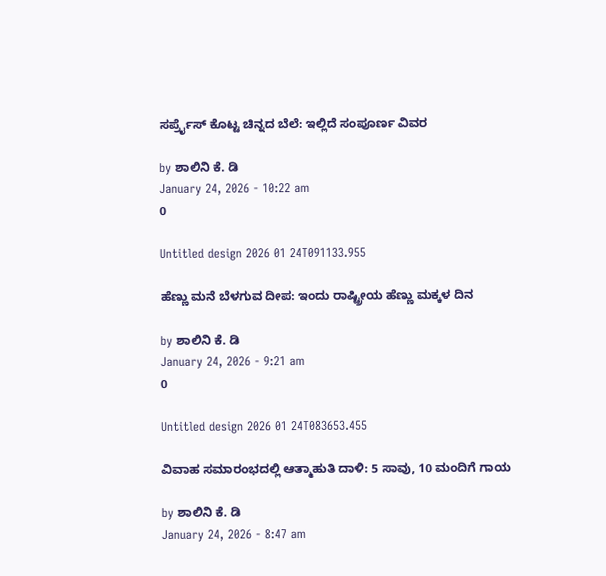ಸರ್ಪ್ರೈಸ್ ಕೊಟ್ಟ ಚಿನ್ನದ ಬೆಲೆ: ಇಲ್ಲಿದೆ ಸಂಪೂರ್ಣ ವಿವರ

by ಶಾಲಿನಿ ಕೆ. ಡಿ
January 24, 2026 - 10:22 am
0

Untitled design 2026 01 24T091133.955

ಹೆಣ್ಣು ಮನೆ ಬೆಳಗುವ ದೀಪ: ಇಂದು ರಾಷ್ಟ್ರೀಯ ಹೆಣ್ಣು ಮಕ್ಕಳ ದಿನ

by ಶಾಲಿನಿ ಕೆ. ಡಿ
January 24, 2026 - 9:21 am
0

Untitled design 2026 01 24T083653.455

ವಿವಾಹ ಸಮಾರಂಭದಲ್ಲಿ ಆತ್ಮಾಹುತಿ ದಾಳಿ: 5 ಸಾವು, 10 ಮಂದಿಗೆ ಗಾಯ

by ಶಾಲಿನಿ ಕೆ. ಡಿ
January 24, 2026 - 8:47 am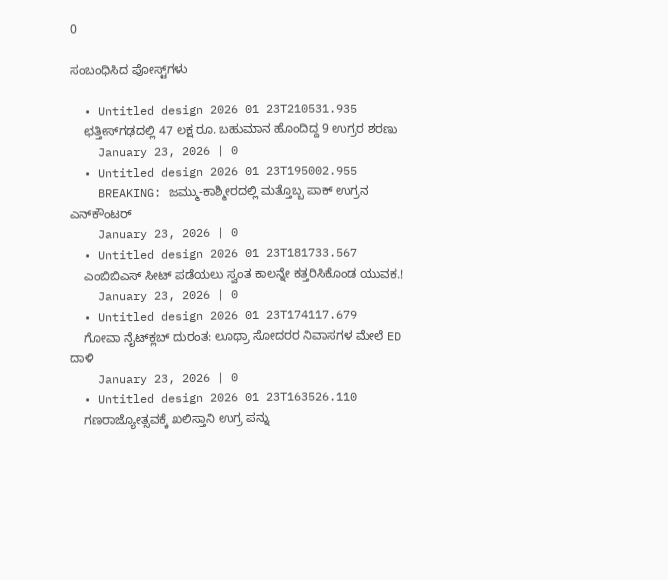0

ಸಂಬಂಧಿಸಿದ ಪೋಸ್ಟ್‌ಗಳು

  • Untitled design 2026 01 23T210531.935
    ಛತ್ತೀಸ್‌ಗಢದಲ್ಲಿ 47 ಲಕ್ಷ ರೂ. ಬಹುಮಾನ ಹೊಂದಿದ್ದ 9 ಉಗ್ರರ ಶರಣು
    January 23, 2026 | 0
  • Untitled design 2026 01 23T195002.955
    BREAKING: ಜಮ್ಮು-ಕಾಶ್ಮೀರದಲ್ಲಿ ಮತ್ತೊಬ್ಬ ಪಾಕ್ ಉಗ್ರನ ಎನ್‌ಕೌಂಟರ್
    January 23, 2026 | 0
  • Untitled design 2026 01 23T181733.567
    ಎಂಬಿಬಿಎಸ್ ಸೀಟ್ ಪಡೆಯಲು ಸ್ವಂತ ಕಾಲನ್ನೇ ಕತ್ತರಿಸಿಕೊಂಡ ಯುವಕ.!
    January 23, 2026 | 0
  • Untitled design 2026 01 23T174117.679
    ಗೋವಾ ನೈಟ್‌ಕ್ಲಬ್ ದುರಂತ: ಲೂಥ್ರಾ ಸೋದರರ ನಿವಾಸಗಳ ಮೇಲೆ ED ದಾಳಿ
    January 23, 2026 | 0
  • Untitled design 2026 01 23T163526.110
    ಗಣರಾಜ್ಯೋತ್ಸವಕ್ಕೆ ಖಲಿಸ್ತಾನಿ ಉಗ್ರ ಪನ್ನು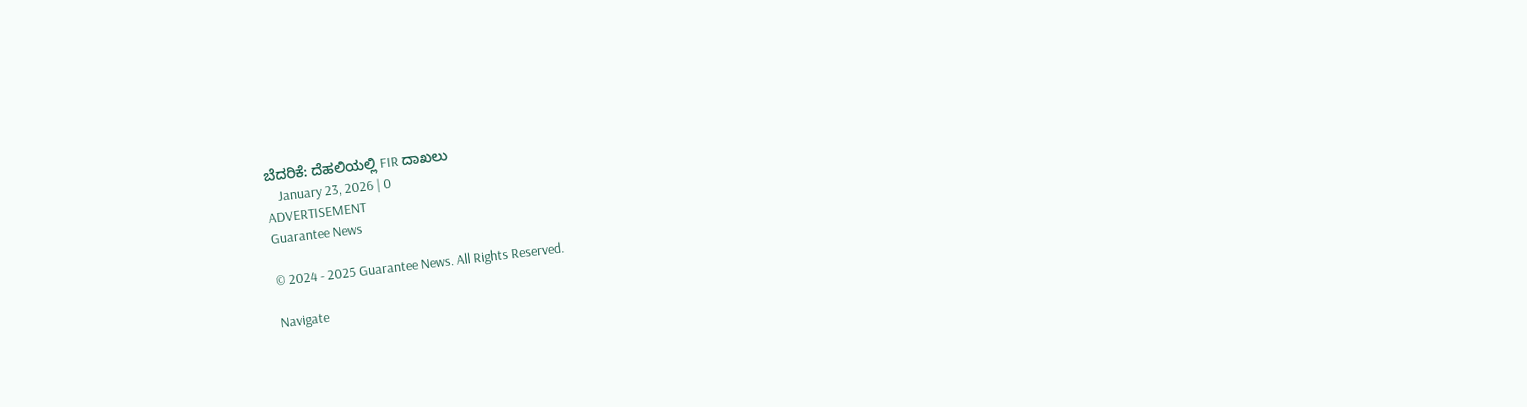ಬೆದರಿಕೆ: ದೆಹಲಿಯಲ್ಲಿ FIR ದಾಖಲು
    January 23, 2026 | 0
ADVERTISEMENT
Guarantee News

© 2024 - 2025 Guarantee News. All Rights Reserved.

Navigate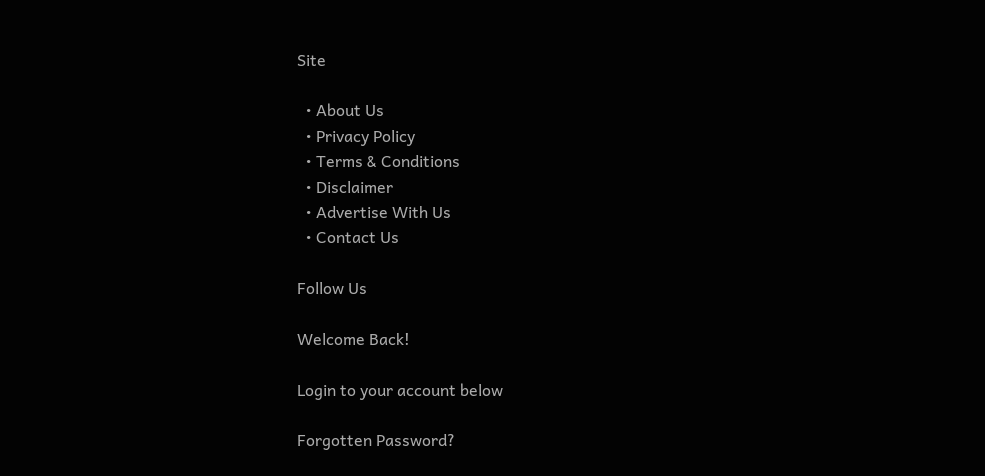Site

  • About Us
  • Privacy Policy
  • Terms & Conditions
  • Disclaimer
  • Advertise With Us
  • Contact Us

Follow Us

Welcome Back!

Login to your account below

Forgotten Password?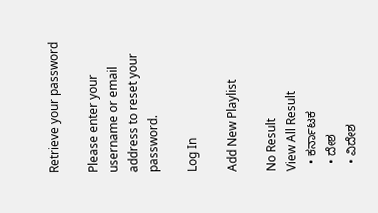Retrieve your password

Please enter your username or email address to reset your password.

Log In

Add New Playlist

No Result
View All Result
  • ಕರ್ನಾಟಕ
  • ದೇಶ
  • ವಿದೇಶ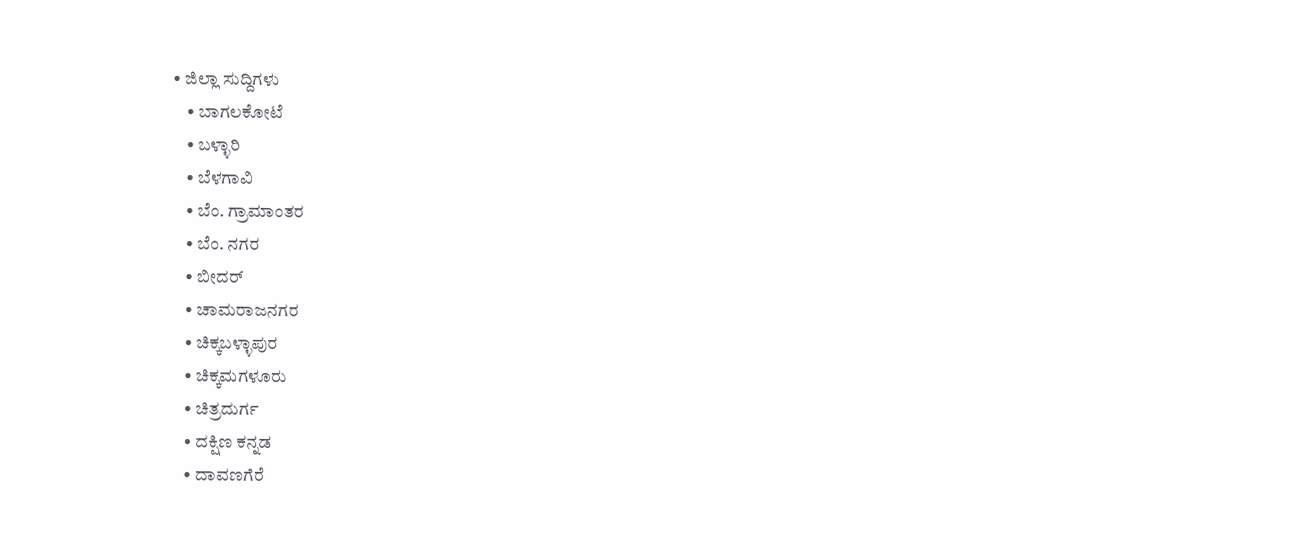• ಜಿಲ್ಲಾ ಸುದ್ದಿಗಳು
    • ಬಾಗಲಕೋಟೆ
    • ಬಳ್ಳಾರಿ
    • ಬೆಳಗಾವಿ
    • ಬೆಂ. ಗ್ರಾಮಾಂತರ
    • ಬೆಂ. ನಗರ
    • ಬೀದರ್
    • ಚಾಮರಾಜನಗರ
    • ಚಿಕ್ಕಬಳ್ಳಾಪುರ
    • ಚಿಕ್ಕಮಗಳೂರು
    • ಚಿತ್ರದುರ್ಗ
    • ದಕ್ಷಿಣ ಕನ್ನಡ
    • ದಾವಣಗೆರೆ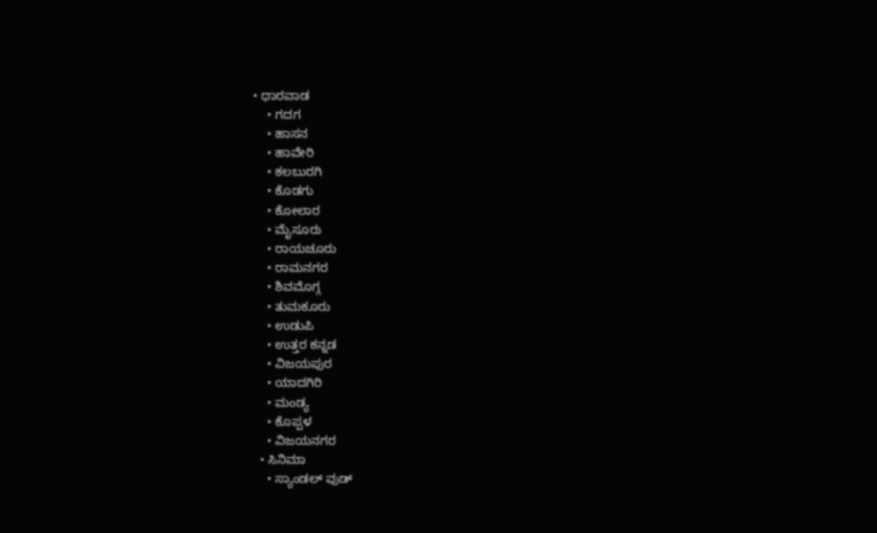• ಧಾರವಾಡ
    • ಗದಗ
    • ಹಾಸನ
    • ಹಾವೇರಿ
    • ಕಲಬುರಗಿ
    • ಕೊಡಗು
    • ಕೋಲಾರ
    • ಮೈಸೂರು
    • ರಾಯಚೂರು
    • ರಾಮನಗರ
    • ಶಿವಮೊಗ್ಗ
    • ತುಮಕೂರು
    • ಉಡುಪಿ
    • ಉತ್ತರ ಕನ್ನಡ
    • ವಿಜಯಪುರ
    • ಯಾದಗಿರಿ
    • ಮಂಡ್ಯ
    • ಕೊಪ್ಪಳ
    • ವಿಜಯನಗರ
  • ಸಿನಿಮಾ
    • ಸ್ಯಾಂಡಲ್ ವುಡ್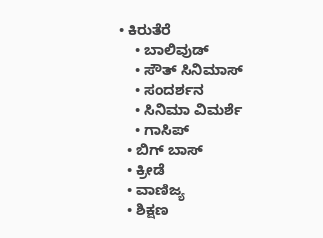• ಕಿರುತೆರೆ
    • ಬಾಲಿವುಡ್
    • ಸೌತ್ ಸಿನಿಮಾಸ್
    • ಸಂದರ್ಶನ
    • ಸಿನಿಮಾ ವಿಮರ್ಶೆ
    • ಗಾಸಿಪ್
  • ಬಿಗ್ ಬಾಸ್
  • ಕ್ರೀಡೆ
  • ವಾಣಿಜ್ಯ
  • ಶಿಕ್ಷಣ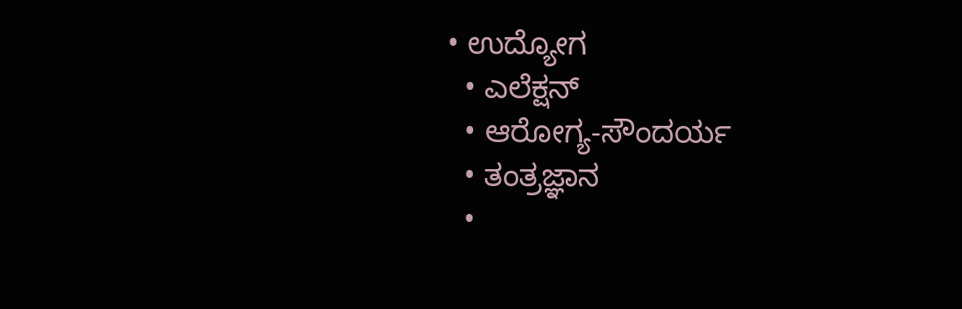• ಉದ್ಯೋಗ
  • ಎಲೆಕ್ಷನ್
  • ಆರೋಗ್ಯ-ಸೌಂದರ್ಯ
  • ತಂತ್ರಜ್ಞಾನ
  •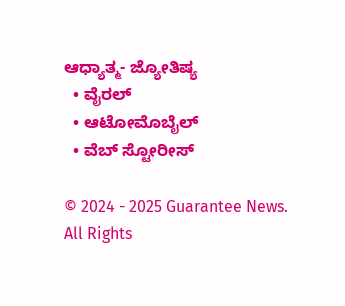ಆಧ್ಯಾತ್ಮ- ಜ್ಯೋತಿಷ್ಯ
  • ವೈರಲ್
  • ಆಟೋಮೊಬೈಲ್
  • ವೆಬ್ ಸ್ಟೋರೀಸ್

© 2024 - 2025 Guarantee News. All Rights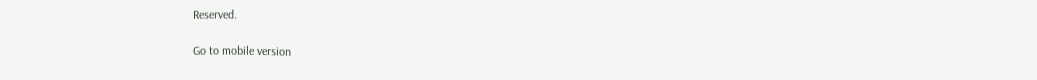Reserved.

Go to mobile version